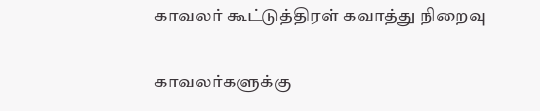காவலர் கூட்டுத்திரள் கவாத்து நிறைவு

காவலர்களுக்கு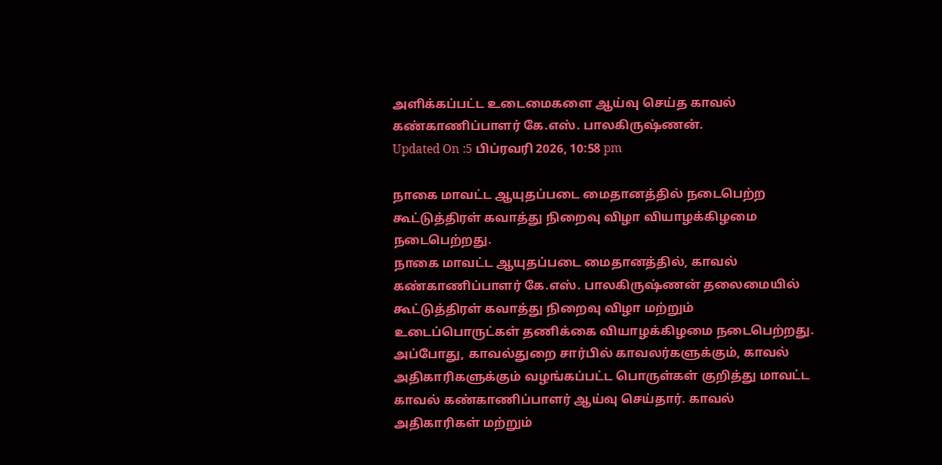அளிக்கப்பட்ட உடைமைகளை ஆய்வு செய்த காவல் கண்காணிப்பாளர் கே.எஸ். பாலகிருஷ்ணன்.
Updated On :5 பிப்ரவரி 2026, 10:58 pm

நாகை மாவட்ட ஆயுதப்படை மைதானத்தில் நடைபெற்ற கூட்டுத்திரள் கவாத்து நிறைவு விழா வியாழக்கிழமை நடைபெற்றது.
நாகை மாவட்ட ஆயுதப்படை மைதானத்தில், காவல் கண்காணிப்பாளர் கே.எஸ். பாலகிருஷ்ணன் தலைமையில் கூட்டுத்திரள் கவாத்து நிறைவு விழா மற்றும் உடைப்பொருட்கள் தணிக்கை வியாழக்கிழமை நடைபெற்றது.
அப்போது, காவல்துறை சார்பில் காவலர்களுக்கும், காவல் அதிகாரிகளுக்கும் வழங்கப்பட்ட பொருள்கள் குறித்து மாவட்ட காவல் கண்காணிப்பாளர் ஆய்வு செய்தார். காவல் அதிகாரிகள் மற்றும்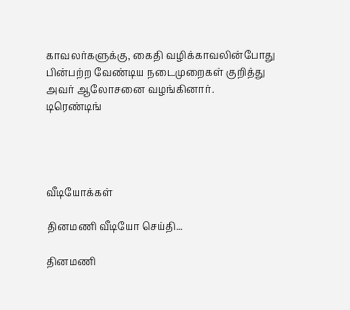காவலர்களுக்கு, கைதி வழிக்காவலின்போது பின்பற்ற வேண்டிய நடைமுறைகள் குறித்து அவர் ஆலோசனை வழங்கினார்.
டிரெண்டிங்




வீடியோக்கள்

தினமணி வீடியோ செய்தி...

தினமணி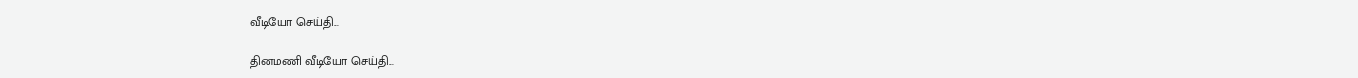வீடியோ செய்தி...

தினமணி வீடியோ செய்தி...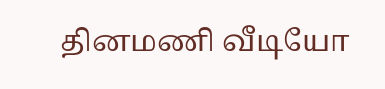தினமணி வீடியோ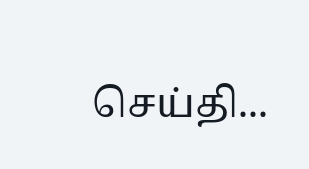செய்தி...